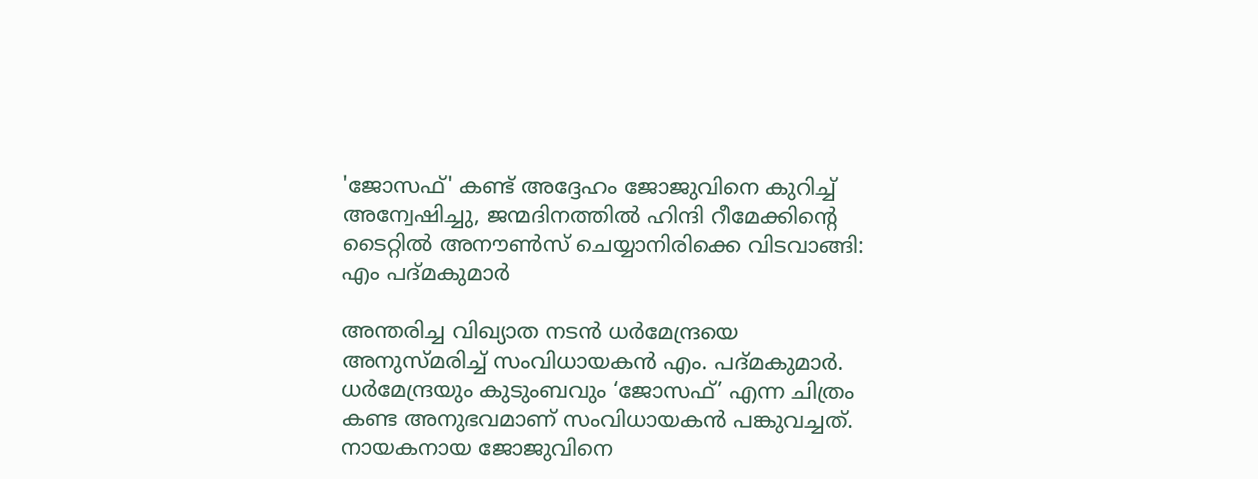'ജോസഫ്' കണ്ട് അദ്ദേഹം ജോജുവിനെ കുറിച്ച് അന്വേഷിച്ചു, ജന്മദിനത്തില്‍ ഹിന്ദി റീമേക്കിന്റെ ടൈറ്റില്‍ അനൗണ്‍സ് ചെയ്യാനിരിക്കെ വിടവാങ്ങി: എം പദ്മകുമാര്‍

അന്തരിച്ച വിഖ്യാത നടന്‍ ധര്‍മേന്ദ്രയെ അനുസ്മരിച്ച് സംവിധായകന്‍ എം. പദ്മകുമാര്‍. ധര്‍മേന്ദ്രയും കുടുംബവും ‘ജോസഫ്’ എന്ന ചിത്രം കണ്ട അനുഭവമാണ് സംവിധായകന്‍ പങ്കുവച്ചത്. നായകനായ ജോജുവിനെ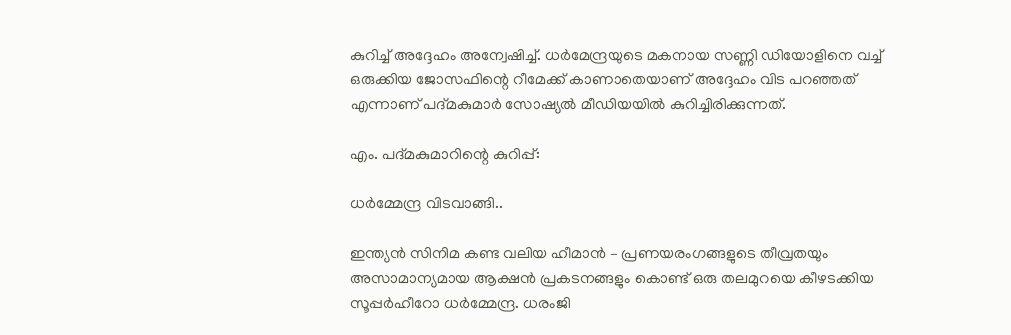കുറിച്ച് അദ്ദേഹം അന്വേഷിച്ച്. ധര്‍മേന്ദ്രയുടെ മകനായ സണ്ണി ഡിയോളിനെ വച്ച് ഒരുക്കിയ ജോസഫിന്റെ റീമേക്ക് കാണാതെയാണ് അദ്ദേഹം വിട പറഞ്ഞത് എന്നാണ് പദ്മകുമാര്‍ സോഷ്യല്‍ മീഡിയയില്‍ കുറിച്ചിരിക്കുന്നത്.

എം. പദ്മകുമാറിന്റെ കുറിപ്പ്:

ധര്‍മ്മേന്ദ്ര വിടവാങ്ങി..

ഇന്ത്യന്‍ സിനിമ കണ്ട വലിയ ഹീമാന്‍ – പ്രണയരംഗങ്ങളുടെ തീവ്രതയും അസാമാന്യമായ ആക്ഷന്‍ പ്രകടനങ്ങളും കൊണ്ട് ഒരു തലമുറയെ കീഴടക്കിയ സൂപ്പര്‍ഹീറോ ധര്‍മ്മേന്ദ്ര. ധരംജി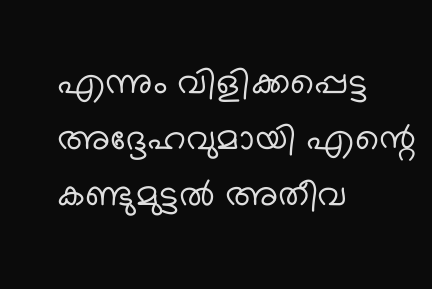എന്നും വിളിക്കപ്പെട്ട അദ്ദേഹവുമായി എന്റെ കണ്ടുമുട്ടല്‍ അതീവ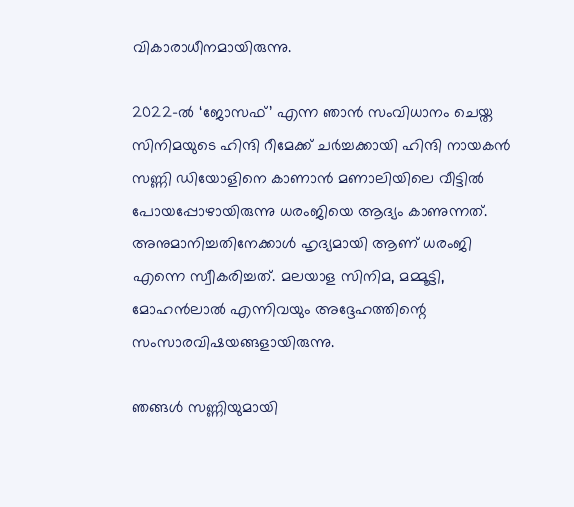വികാരാധീനമായിരുന്നു.

2022-ല്‍ ‘ജോസഫ്’ എന്ന ഞാന്‍ സംവിധാനം ചെയ്ത സിനിമയുടെ ഹിന്ദി റീമേക്ക് ചര്‍ച്ചക്കായി ഹിന്ദി നായകന്‍ സണ്ണി ഡിയോളിനെ കാണാന്‍ മണാലിയിലെ വീട്ടില്‍ പോയപ്പോഴായിരുന്നു ധരംജിയെ ആദ്യം കാണുന്നത്. അനുമാനിച്ചതിനേക്കാള്‍ ഹൃദ്യമായി ആണ് ധരംജി എന്നെ സ്വീകരിച്ചത്. മലയാള സിനിമ, മമ്മൂട്ടി, മോഹന്‍ലാല്‍ എന്നിവയും അദ്ദേഹത്തിന്റെ സംസാരവിഷയങ്ങളായിരുന്നു.

ഞങ്ങള്‍ സണ്ണിയുമായി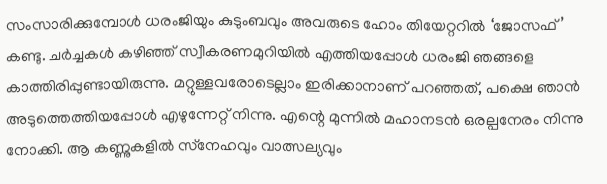സംസാരിക്കുമ്പോള്‍ ധരംജിയും കുടുംബവും അവരുടെ ഹോം തിയേറ്ററില്‍ ‘ജോസഫ്’ കണ്ടു. ചര്‍ച്ചകള്‍ കഴിഞ്ഞ് സ്വീകരണമുറിയില്‍ എത്തിയപ്പോള്‍ ധരംജി ഞങ്ങളെ കാത്തിരിപ്പുണ്ടായിരുന്നു. മറ്റുള്ളവരോടെല്ലാം ഇരിക്കാനാണ് പറഞ്ഞത്, പക്ഷെ ഞാന്‍ അടുത്തെത്തിയപ്പോള്‍ എഴുന്നേറ്റ് നിന്നു. എന്റെ മുന്നില്‍ മഹാനടന്‍ ഒരല്പനേരം നിന്നു നോക്കി. ആ കണ്ണുകളില്‍ സ്‌നേഹവും വാത്സല്യവും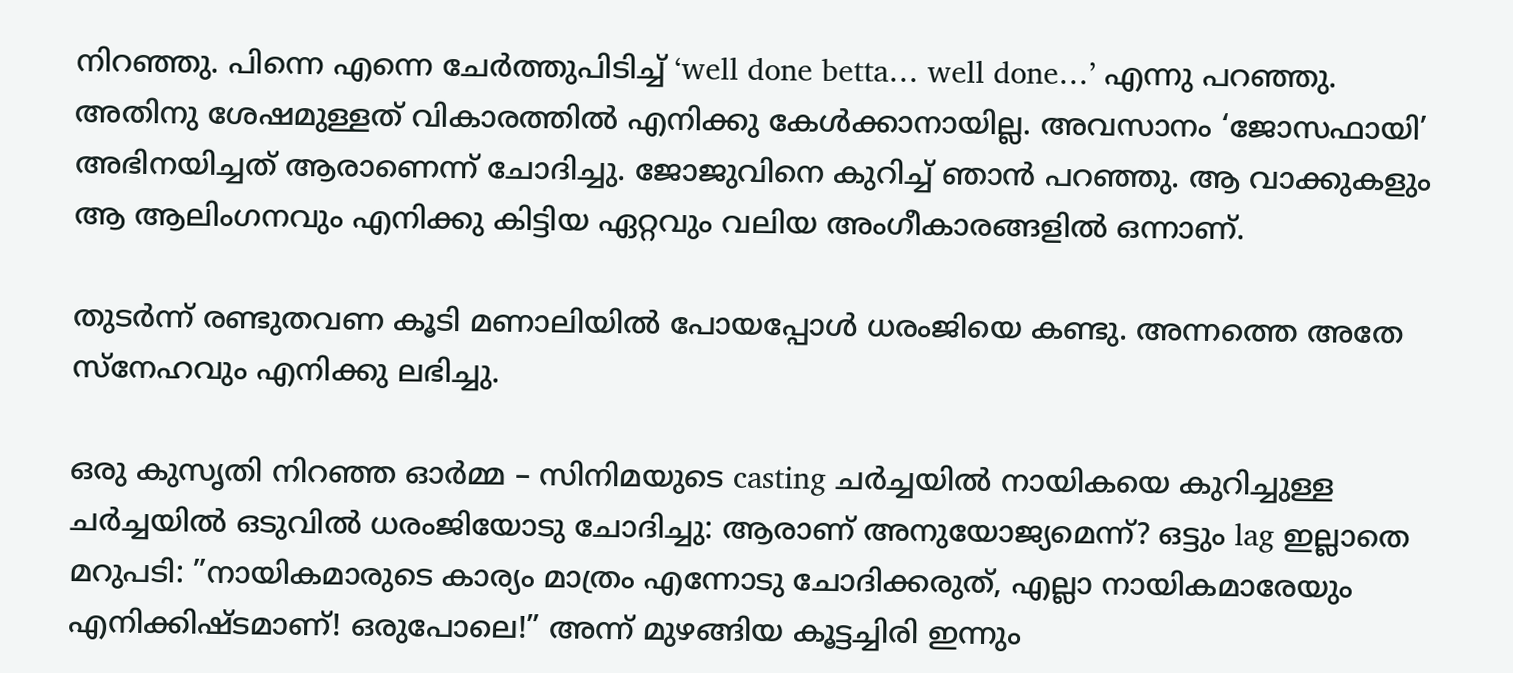നിറഞ്ഞു. പിന്നെ എന്നെ ചേര്‍ത്തുപിടിച്ച് ‘well done betta… well done…’ എന്നു പറഞ്ഞു. അതിനു ശേഷമുള്ളത് വികാരത്തില്‍ എനിക്കു കേള്‍ക്കാനായില്ല. അവസാനം ‘ജോസഫായി’ അഭിനയിച്ചത് ആരാണെന്ന് ചോദിച്ചു. ജോജുവിനെ കുറിച്ച് ഞാന്‍ പറഞ്ഞു. ആ വാക്കുകളും ആ ആലിംഗനവും എനിക്കു കിട്ടിയ ഏറ്റവും വലിയ അംഗീകാരങ്ങളില്‍ ഒന്നാണ്.

തുടര്‍ന്ന് രണ്ടുതവണ കൂടി മണാലിയില്‍ പോയപ്പോള്‍ ധരംജിയെ കണ്ടു. അന്നത്തെ അതേ സ്‌നേഹവും എനിക്കു ലഭിച്ചു.

ഒരു കുസൃതി നിറഞ്ഞ ഓര്‍മ്മ – സിനിമയുടെ casting ചര്‍ച്ചയില്‍ നായികയെ കുറിച്ചുള്ള ചര്‍ച്ചയില്‍ ഒടുവില്‍ ധരംജിയോടു ചോദിച്ചു: ആരാണ് അനുയോജ്യമെന്ന്? ഒട്ടും lag ഇല്ലാതെ മറുപടി: ”നായികമാരുടെ കാര്യം മാത്രം എന്നോടു ചോദിക്കരുത്, എല്ലാ നായികമാരേയും എനിക്കിഷ്ടമാണ്! ഒരുപോലെ!” അന്ന് മുഴങ്ങിയ കൂട്ടച്ചിരി ഇന്നും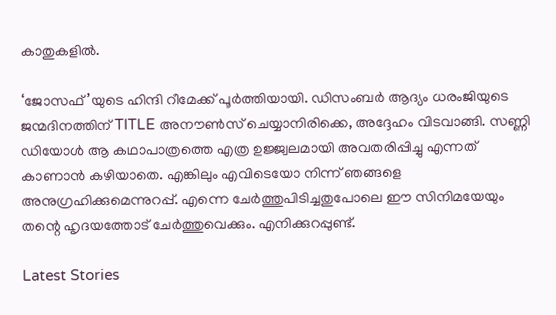കാതുകളില്‍.

‘ജോസഫ്’യുടെ ഹിന്ദി റീമേക്ക് പൂര്‍ത്തിയായി. ഡിസംബര്‍ ആദ്യം ധരംജിയുടെ ജന്മദിനത്തിന് TITLE അനൗണ്‍സ് ചെയ്യാനിരിക്കെ, അദ്ദേഹം വിടവാങ്ങി. സണ്ണി ഡിയോള്‍ ആ കഥാപാത്രത്തെ എത്ര ഉജ്ജ്വലമായി അവതരിപ്പിച്ചു എന്നത് കാണാന്‍ കഴിയാതെ. എങ്കിലും എവിടെയോ നിന്ന് ഞങ്ങളെ അനുഗ്രഹിക്കുമെന്നുറപ്പ്. എന്നെ ചേര്‍ത്തുപിടിച്ചതുപോലെ ഈ സിനിമയേയും തന്റെ ഹൃദയത്തോട് ചേര്‍ത്തുവെക്കും. എനിക്കുറപ്പുണ്ട്.

Latest Stories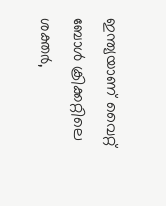ഇന്ത്യയാണ് വൈറ്റ് ബോൾ ക്രിക്കറ്റിലെ ശക്തർ,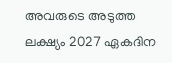അവരുടെ അടുത്ത ലക്ഷ്യം 2027 ഏകദിന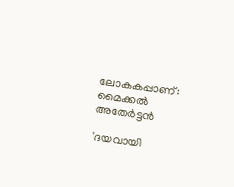ലോകകപ്പാണ്: മൈക്കല്‍ അതേര്‍ട്ടന്‍

'ദയവായി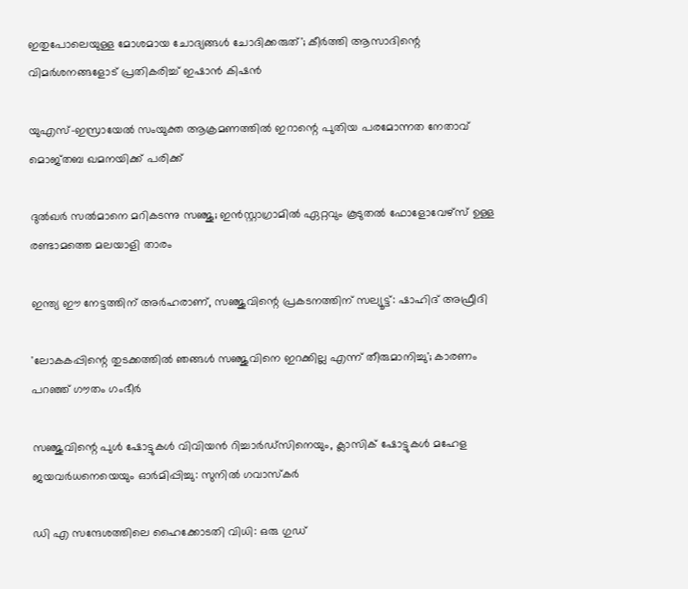ഇതുപോലെയുള്ള മോശമായ ചോദ്യങ്ങൾ ചോദിക്കരുത്'; കീര്‍ത്തി ആസാദിന്റെ വിമര്‍ശനങ്ങളോട് പ്രതികരിച്ച് ഇഷാന്‍ കിഷന്‍

യുഎസ്-ഇസ്രായേൽ സംയുക്ത ആക്രമണത്തിൽ ഇറാന്റെ പുതിയ പരമോന്നത നേതാവ് മൊജ്തബ ഖമനയിക്ക് പരിക്ക്

ദുൽഖർ സൽമാനെ മറികടന്നു സഞ്ജു; ഇൻസ്റ്റാഗ്രാമിൽ ഏറ്റവും കൂടുതൽ ഫോളോവേഴ്സ് ഉള്ള രണ്ടാമത്തെ മലയാളി താരം

ഇന്ത്യ ഈ നേട്ടത്തിന് അർഹരാണ്, സഞ്ജുവിന്റെ പ്രകടനത്തിന് സല്യൂട്ട്: ഷാഹിദ് അഫ്രീദി

'ലോകകപ്പിന്റെ തുടക്കത്തിൽ ഞങ്ങൾ സഞ്ജുവിനെ ഇറക്കില്ല എന്ന് തീരുമാനിച്ചു'; കാരണം പറഞ്ഞ് ഗൗതം ഗംഭീർ

സഞ്ജുവിന്റെ പുൾ ഷോട്ടുകൾ വിവിയൻ റിച്ചാർഡ്സിനെയും, ക്ലാസിക് ഷോട്ടുകൾ മഹേള ജയവർധനെയെയും ഓർമിപ്പിച്ചു: സുനിൽ ഗവാസ്കർ

ഡി എ സന്ദേശത്തിലെ ഹൈക്കോടതി വിധി: ഒരു ഗുഡ്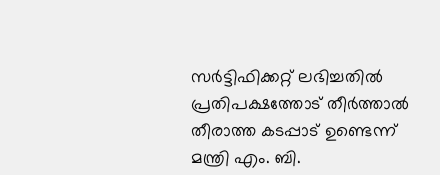സര്‍ട്ടിഫിക്കറ്റ് ലഭിച്ചതിൽ പ്രതിപക്ഷത്തോട് തീര്‍ത്താല്‍ തീരാത്ത കടപ്പാട് ഉണ്ടെന്ന് മന്ത്രി എം. ബി.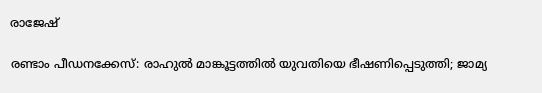രാജേഷ്

രണ്ടാം പീഡനക്കേസ്: രാഹുൽ മാങ്കൂട്ടത്തിൽ യുവതിയെ ഭീഷണിപ്പെടുത്തി; ജാമ്യ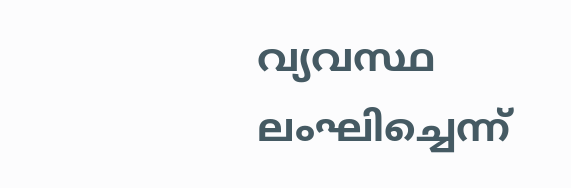വ്യവസ്ഥ ലംഘിച്ചെന്ന്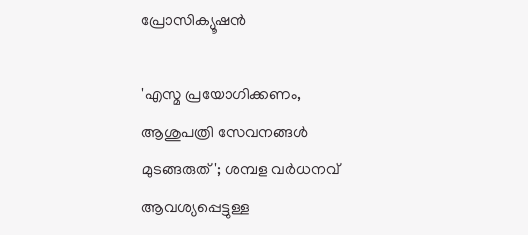പ്രോസിക്യൂഷൻ

'എസ്മ പ്രയോഗിക്കണം, ആശുപത്രി സേവനങ്ങള്‍ മുടങ്ങരുത്'; ശമ്പള വര്‍ധനവ് ആവശ്യപ്പെട്ടുള്ള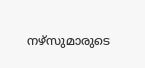നഴ്സുമാരുടെ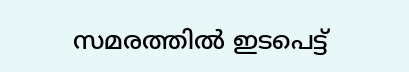സമരത്തിൽ ഇടപെട്ട്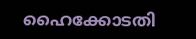ഹൈക്കോടതി